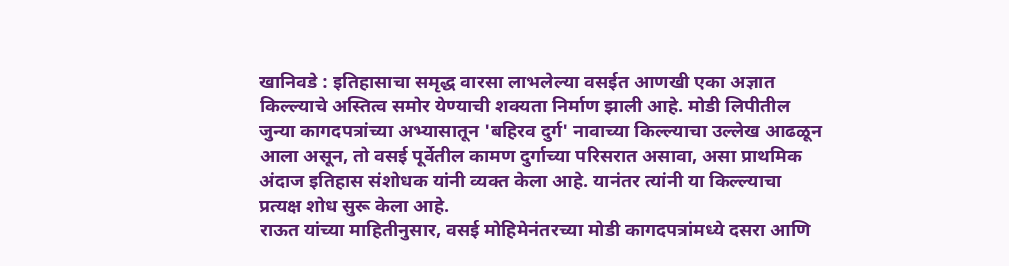खानिवडे : इतिहासाचा समृद्ध वारसा लाभलेल्या वसईत आणखी एका अज्ञात किल्ल्याचे अस्तित्व समोर येण्याची शक्यता निर्माण झाली आहे. मोडी लिपीतील जुन्या कागदपत्रांच्या अभ्यासातून 'बहिरव दुर्ग' नावाच्या किल्ल्याचा उल्लेख आढळून आला असून, तो वसई पूर्वेतील कामण दुर्गाच्या परिसरात असावा, असा प्राथमिक अंदाज इतिहास संशोधक यांनी व्यक्त केला आहे. यानंतर त्यांनी या किल्ल्याचा प्रत्यक्ष शोध सुरू केला आहे.
राऊत यांच्या माहितीनुसार, वसई मोहिमेनंतरच्या मोडी कागदपत्रांमध्ये दसरा आणि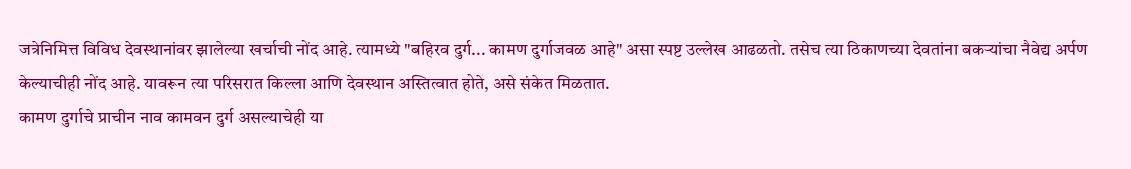जत्रेनिमित्त विविध देवस्थानांवर झालेल्या खर्चाची नोंद आहे. त्यामध्ये "बहिरव दुर्ग... कामण दुर्गाजवळ आहे" असा स्पष्ट उल्लेख आढळतो. तसेच त्या ठिकाणच्या देवतांना बकऱ्यांचा नैवेद्य अर्पण केल्याचीही नोंद आहे. यावरून त्या परिसरात किल्ला आणि देवस्थान अस्तित्वात होते, असे संकेत मिळतात.
कामण दुर्गाचे प्राचीन नाव कामवन दुर्ग असल्याचेही या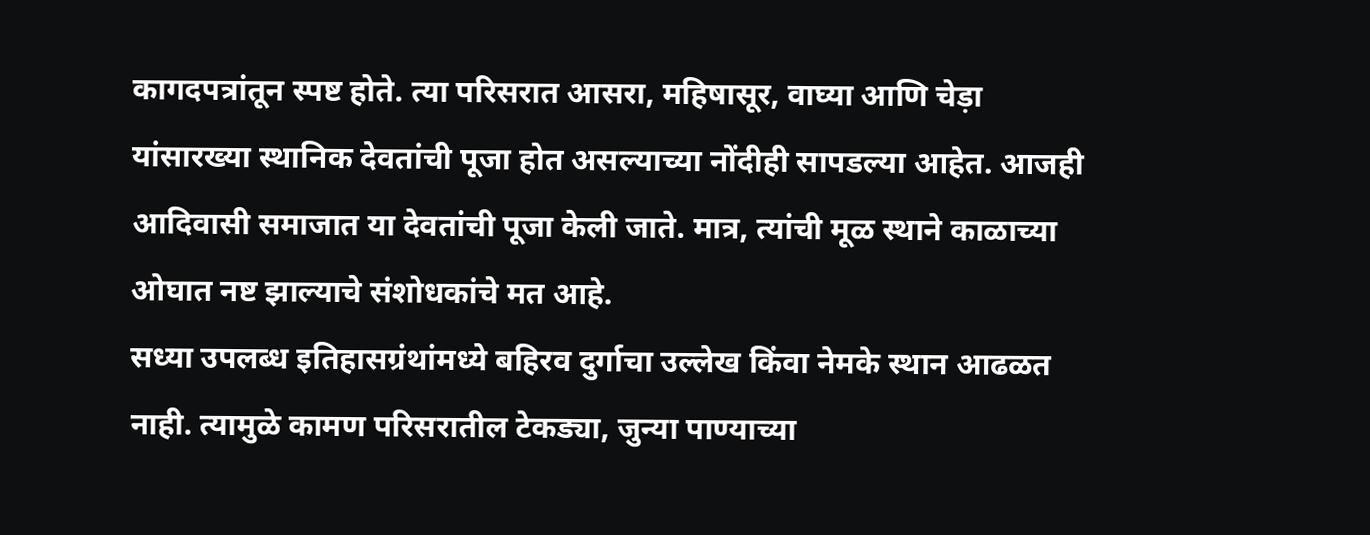कागदपत्रांतून स्पष्ट होते. त्या परिसरात आसरा, महिषासूर, वाघ्या आणि चेड़ा यांसारख्या स्थानिक देवतांची पूजा होत असल्याच्या नोंदीही सापडल्या आहेत. आजही आदिवासी समाजात या देवतांची पूजा केली जाते. मात्र, त्यांची मूळ स्थाने काळाच्या ओघात नष्ट झाल्याचे संशोधकांचे मत आहे.
सध्या उपलब्ध इतिहासग्रंथांमध्ये बहिरव दुर्गाचा उल्लेख किंवा नेमके स्थान आढळत नाही. त्यामुळे कामण परिसरातील टेकड्या, जुन्या पाण्याच्या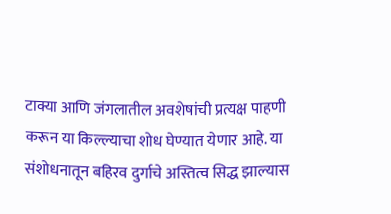टाक्या आणि जंगलातील अवशेषांची प्रत्यक्ष पाहणी करून या किल्ल्याचा शोध घेण्यात येणार आहे. या संशोधनातून बहिरव दुर्गाचे अस्तित्व सिद्ध झाल्यास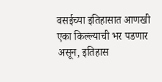वसईच्या इतिहासात आणखी एका किल्ल्याची भर पडणार असून, इतिहास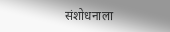संशोधनाला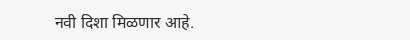नवी दिशा मिळणार आहे.